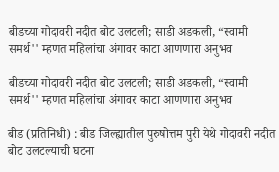बीडच्या गोदावरी नदीत बोट उलटली; साडी अडकली, “स्वामी समर्थ'' म्हणत महिलांचा अंगावर काटा आणणारा अनुभव

बीडच्या गोदावरी नदीत बोट उलटली; साडी अडकली, “स्वामी समर्थ'' म्हणत महिलांचा अंगावर काटा आणणारा अनुभव

बीड (प्रतिनिधी) : बीड जिल्ह्यातील पुरुषोत्तम पुरी येथे गोदावरी नदीत बोट उलटल्याची घटना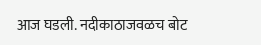आज घडली. नदीकाठाजवळच बोट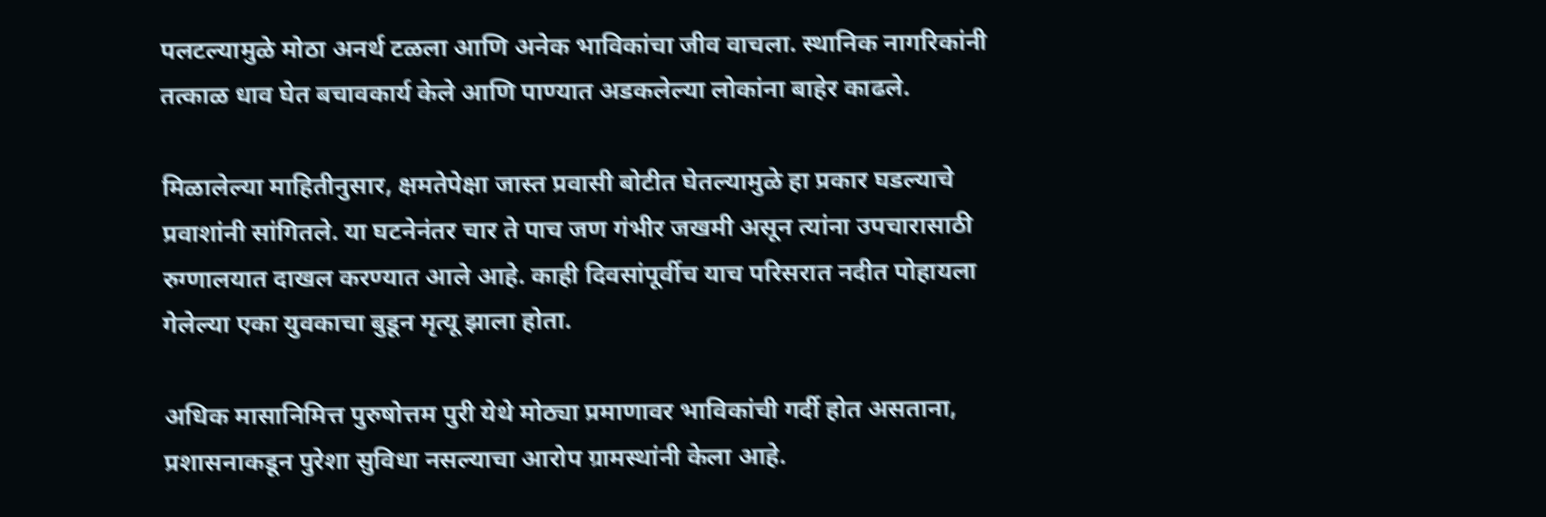पलटल्यामुळे मोठा अनर्थ टळला आणि अनेक भाविकांचा जीव वाचला. स्थानिक नागरिकांनी तत्काळ धाव घेत बचावकार्य केले आणि पाण्यात अडकलेल्या लोकांना बाहेर काढले.

मिळालेल्या माहितीनुसार, क्षमतेपेक्षा जास्त प्रवासी बोटीत घेतल्यामुळे हा प्रकार घडल्याचे प्रवाशांनी सांगितले. या घटनेनंतर चार ते पाच जण गंभीर जखमी असून त्यांना उपचारासाठी रुग्णालयात दाखल करण्यात आले आहे. काही दिवसांपूर्वीच याच परिसरात नदीत पोहायला गेलेल्या एका युवकाचा बुडून मृत्यू झाला होता.

अधिक मासानिमित्त पुरुषोत्तम पुरी येथे मोठ्या प्रमाणावर भाविकांची गर्दी होत असताना, प्रशासनाकडून पुरेशा सुविधा नसल्याचा आरोप ग्रामस्थांनी केला आहे.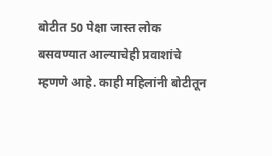बोटीत 50 पेक्षा जास्त लोक बसवण्यात आल्याचेही प्रवाशांचे म्हणणे आहे. काही महिलांनी बोटीतून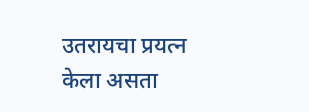उतरायचा प्रयत्न केला असता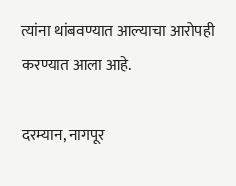त्यांना थांबवण्यात आल्याचा आरोपही करण्यात आला आहे.

दरम्यान, नागपूर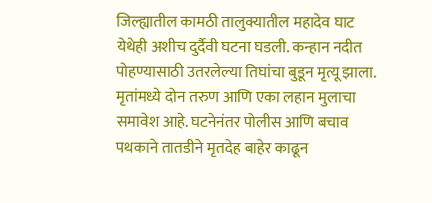जिल्ह्यातील कामठी तालुक्यातील महादेव घाट येथेही अशीच दुर्दैवी घटना घडली. कन्हान नदीत पोहण्यासाठी उतरलेल्या तिघांचा बुडून मृत्यू झाला. मृतांमध्ये दोन तरुण आणि एका लहान मुलाचा समावेश आहे. घटनेनंतर पोलीस आणि बचाव पथकाने तातडीने मृतदेह बाहेर काढून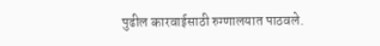पुढील कारवाईसाठी रुग्णालयात पाठवले.